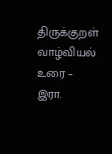திருக்குறள் வாழ்வியல் உரை – இரா.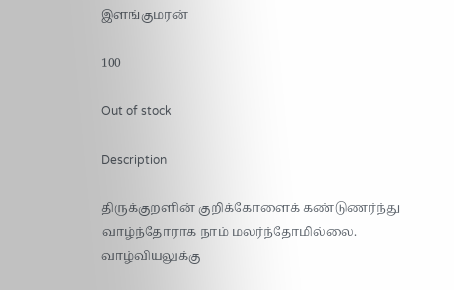இளங்குமரன்

100

Out of stock

Description

திருக்குறளின் குறிக்கோளைக் கண்டுணர்ந்து வாழ்ந்தோராக நாம் மலர்ந்தோமில்லை. வாழ்வியலுக்கு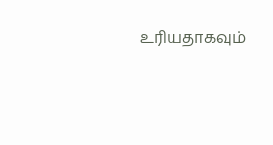உரியதாகவும்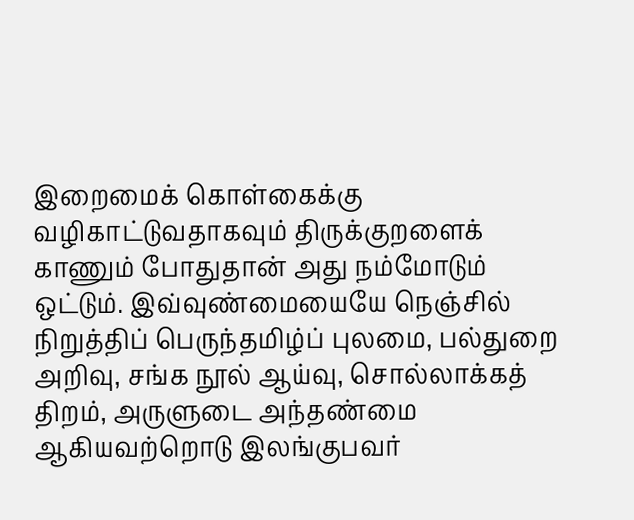இறைமைக் கொள்கைக்கு வழிகாட்டுவதாகவும் திருக்குறளைக் காணும் போதுதான் அது நம்மோடும் ஒட்டும். இவ்வுண்மையையே நெஞ்சில் நிறுத்திப் பெருந்தமிழ்ப் புலமை, பல்துறை அறிவு, சங்க நூல் ஆய்வு, சொல்லாக்கத் திறம், அருளுடை அந்தண்மை ஆகியவற்றொடு இலங்குபவர்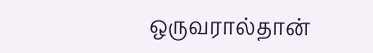ஒருவரால்தான்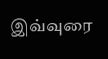இவ்வுரை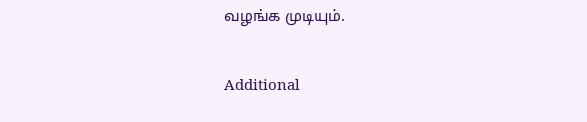வழங்க முடியும்.

Additional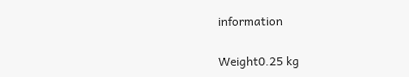information

Weight0.25 kg